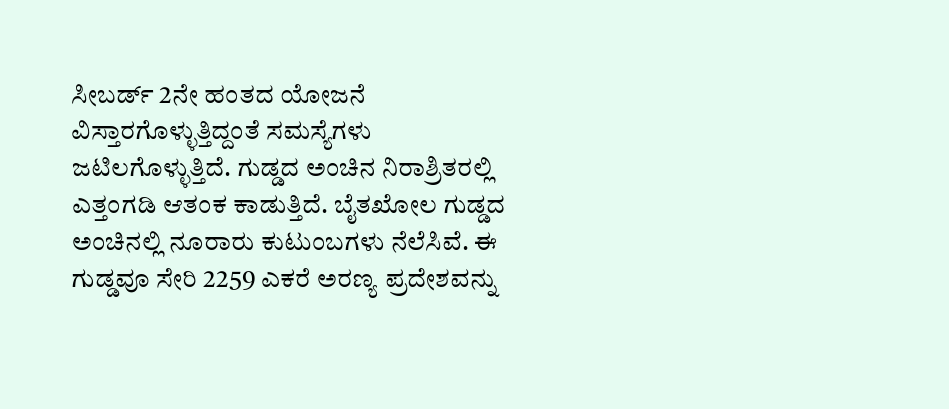ಸೀಬರ್ಡ್ 2ನೇ ಹಂತದ ಯೋಜನೆ ವಿಸ್ತಾರಗೊಳ್ಳುತ್ತಿದ್ದಂತೆ ಸಮಸ್ಯೆಗಳು ಜಟಿಲಗೊಳ್ಳುತ್ತಿದೆ. ಗುಡ್ಡದ ಅಂಚಿನ ನಿರಾಶ್ರಿತರಲ್ಲಿ ಎತ್ತಂಗಡಿ ಆತಂಕ ಕಾಡುತ್ತಿದೆ. ಬೈತಖೋಲ ಗುಡ್ಡದ ಅಂಚಿನಲ್ಲಿ ನೂರಾರು ಕುಟುಂಬಗಳು ನೆಲೆಸಿವೆ. ಈ ಗುಡ್ಡವೂ ಸೇರಿ 2259 ಎಕರೆ ಅರಣ್ಯ ಪ್ರದೇಶವನ್ನು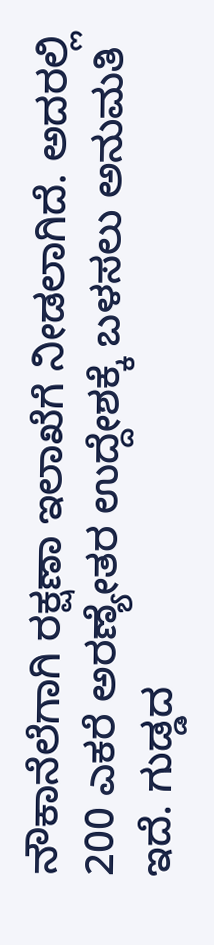ನೌಕಾನೆಲೆಗಾಗಿ ರಕ್ಷಣಾ ಇಲಾಖೆಗೆ ನೀಡಲಾಗಿದೆ. ಅದರಲ್ಲಿ 200 ಎಕರೆ ಅರಣ್ಯೇತರ ಉದ್ದೇಶಕ್ಕೆ ಬಳಸಲು ಅನುಮತಿ ಇದೆ. ಗುಡ್ಡದ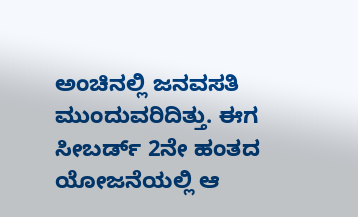ಅಂಚಿನಲ್ಲಿ ಜನವಸತಿ ಮುಂದುವರಿದಿತ್ತು. ಈಗ ಸೀಬರ್ಡ್ 2ನೇ ಹಂತದ ಯೋಜನೆಯಲ್ಲಿ ಆ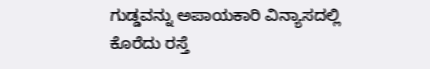ಗುಡ್ಡವನ್ನು ಅಪಾಯಕಾರಿ ವಿನ್ಯಾಸದಲ್ಲಿ ಕೊರೆದು ರಸ್ತೆ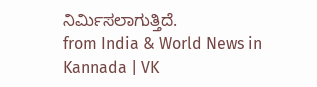ನಿರ್ಮಿಸಲಾಗುತ್ತಿದೆ.
from India & World News in Kannada | VK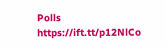Polls https://ift.tt/p12NlCo